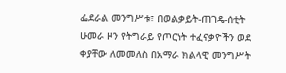ፌደራል መንግሥቱ፣ በወልቃይት-ጠገዴ-ሰቲት ሁመራ ዞን የትግራይ የጦርነት ተፈናቃዮችን ወደ ቀያቸው ለመመለስ በአማራ ክልላዊ መንግሥት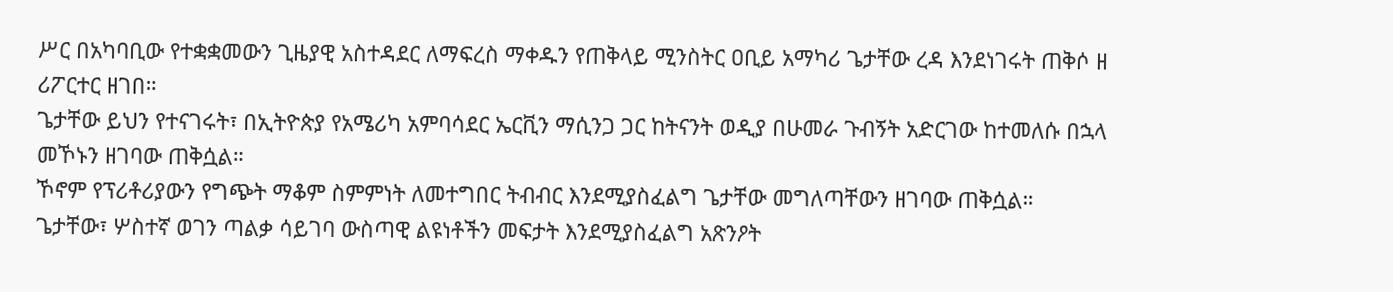ሥር በአካባቢው የተቋቋመውን ጊዜያዊ አስተዳደር ለማፍረስ ማቀዱን የጠቅላይ ሚንስትር ዐቢይ አማካሪ ጌታቸው ረዳ እንደነገሩት ጠቅሶ ዘ ሪፖርተር ዘገበ።
ጌታቸው ይህን የተናገሩት፣ በኢትዮጵያ የአሜሪካ አምባሳደር ኤርቪን ማሲንጋ ጋር ከትናንት ወዲያ በሁመራ ጉብኝት አድርገው ከተመለሱ በኋላ መኾኑን ዘገባው ጠቅሷል።
ኾኖም የፕሪቶሪያውን የግጭት ማቆም ስምምነት ለመተግበር ትብብር እንደሚያስፈልግ ጌታቸው መግለጣቸውን ዘገባው ጠቅሷል።
ጌታቸው፣ ሦስተኛ ወገን ጣልቃ ሳይገባ ውስጣዊ ልዩነቶችን መፍታት እንደሚያስፈልግ አጽንዖት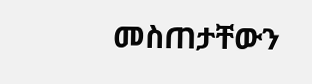መስጠታቸውን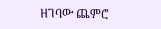ዘገባው ጨምሮ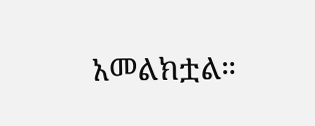አመልክቷል።